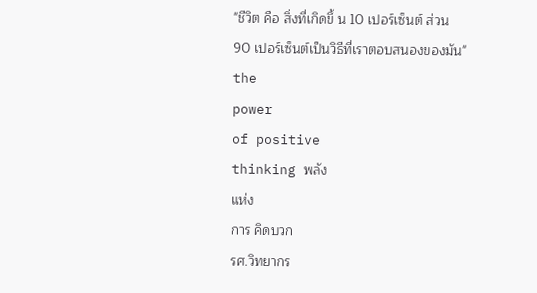"ชีวิต คือ สิ่งที่เกิดขึ้ น 10 เปอร์เซ็นต์ ส่วน
90 เปอร์เซ็นต์เป็นวิธีที่เราตอบสนองของมัน"
the
power
of positive
thinking พลัง
แห่ง
การ คิดบวก
รศ.วิทยากร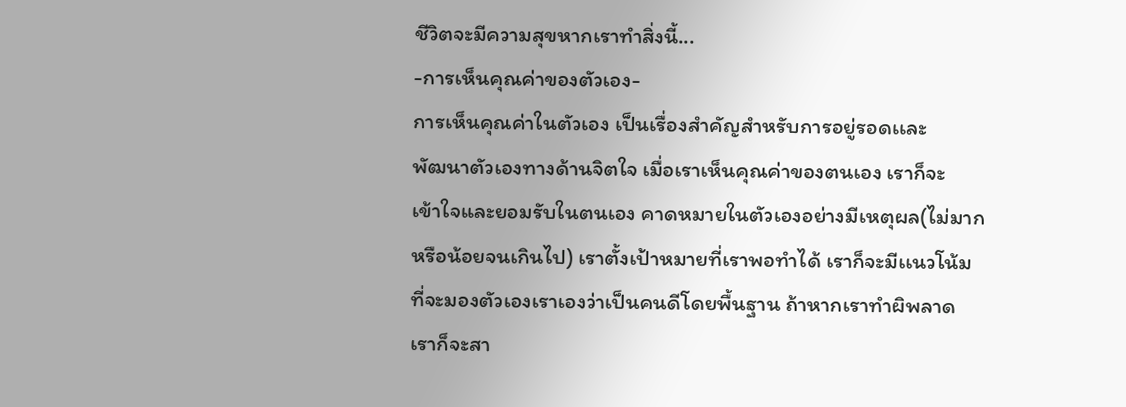ชีวิตจะมีความสุขหากเราทำสิ่งนี้...
-การเห็นคุณค่าของตัวเอง-
การเห็นคุณค่าในตัวเอง เป็นเรื่องสำคัญสำหรับการอยู่รอดเเละ
พัฒนาตัวเองทางด้านจิตใจ เมื่อเราเห็นคุณค่าของตนเอง เราก็จะ
เข้าใจและยอมรับในตนเอง คาดหมายในตัวเองอย่างมีเหตุผล(ไม่มาก
หรือน้อยจนเกินไป) เราตั้งเป้าหมายที่เราพอทำได้ เราก็จะมีเเนวโน้ม
ที่จะมองตัวเองเราเองว่าเป็นคนดีโดยพื้นฐาน ถ้าหากเราทำผิพลาด
เราก็จะสา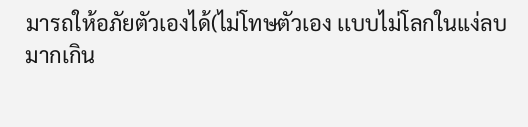มารถให้อภัยตัวเองได้(ไม่โทษตัวเอง เเบบไม่โลกในแง่ลบ
มากเกิน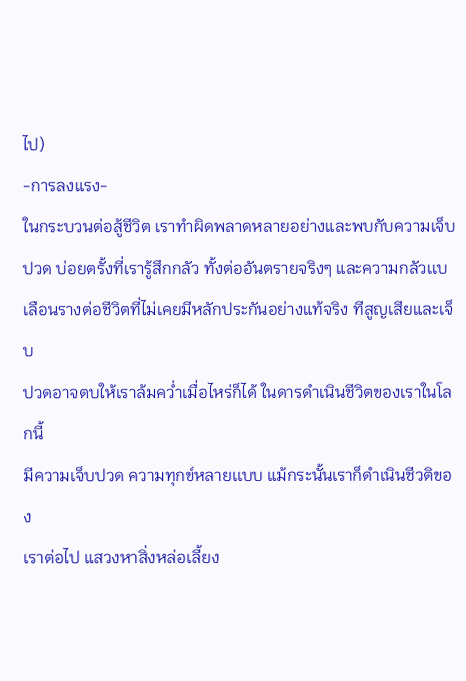ไป)
-การลงแรง-
ในกระบวนต่อสู้ชีวิต เราทำผิดพลาดหลายอย่างและพบกับความเจ็บ
ปวด บ่อยตรั้งที่เรารู้สึกกลัว ทั้งต่ออันตรายจริงๆ และความกลัวเเบ
เลือนรางต่อชีวิตที่ไม่เคยมีหลักประกันอย่างแท้จริง ทีสูญเสียและเจ็บ
ปวดอาจตบให้เราล้มคว่ำเมื่อไหร่ก็ได้ ในดารดำเนินชีวิตของเราในโลกนี้
มีความเจ็บปวด ความทุกข์หลายเเบบ แม้กระนั้นเราก็ดำเนินชีวติของ
เราต่อไป แสวงหาสิ่งหล่อเลี้ยง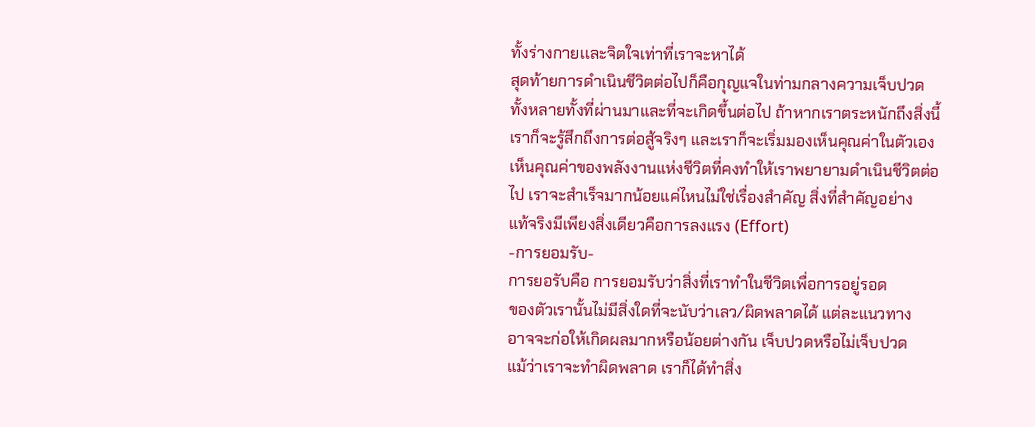ทั้งร่างกายเเละจิตใจเท่าที่เราจะหาได้
สุดท้ายการดำเนินชีวิตต่อไปก็คือกุญแจในท่ามกลางความเจ็บปวด
ทั้งหลายทั้งที่ผ่านมาและที่จะเกิดขึ้นต่อไป ถ้าหากเราตระหนักถึงสิ่งนี้
เราก็จะรู้สึกถึงการต่อสู้จริงๆ และเราก็จะเริ่มมองเห็นคุณค่าในตัวเอง
เห็นคุณค่าของพลังงานแห่งชีวิตที่คงทำให้เราพยายามดำเนินชีวิตต่อ
ไป เราจะสําเร็จมากน้อยแค่ไหนไม่ใช่เรื่องสําคัญ สิ่งที่สำคัญอย่าง
แท้จริงมีเพียงสิ่งเดียวคือการลงแรง (Effort)
-การยอมรับ-
การยอรับคือ การยอมรับว่าสิ่งที่เราทำในชีวิตเพื่อการอยู่รอด
ของตัวเรานั้นไม่มีสิ่งใดที่จะนับว่าเลว/ผิดพลาดได้ แต่ละแนวทาง
อาจจะก่อให้เกิดผลมากหรือน้อยต่างกัน เจ็บปวดหรือไม่เจ็บปวด
แม้ว่าเราจะทำผิดพลาด เราก็ได้ทำสิ่ง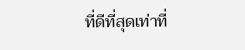ที่ดีที่สุดเท่าที่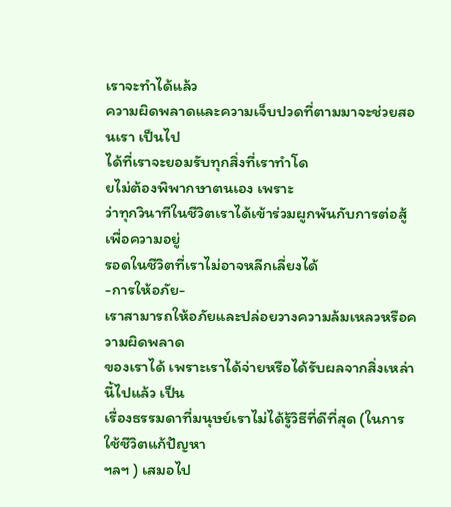เราจะทำได้แล้ว
ความผิดพลาดและความเจ็บปวดที่ตามมาจะช่วยสอนเรา เป็นไป
ได้ที่เราจะยอมรับทุกสิ่งที่เราทำโด
ยไม่ต้องพิพากษาตนเอง เพราะ
ว่าทุกวินาทีในชีวิตเราได้เข้าร่วมผูกพันกับการต่อสู้เพื่อความอยู่
รอดในชีวิตที่เราไม่อาจหลีกเลี่ยงได้
-การให้อภัย-
เราสามารถให้อภัยและปล่อยวางความล้มเหลวหรือความผิดพลาด
ของเราได้ เพราะเราได้จ่ายหรือได้รับผลจากสิ่งเหล่านี้ไปแล้ว เป็น
เรื่องธรรมดาที่มนุษย์เราไม่ได้รู้วิธีที่ดีที่สุด (ในการใช้ชีวิตแก้ปัญหา
ฯลฯ ) เสมอไป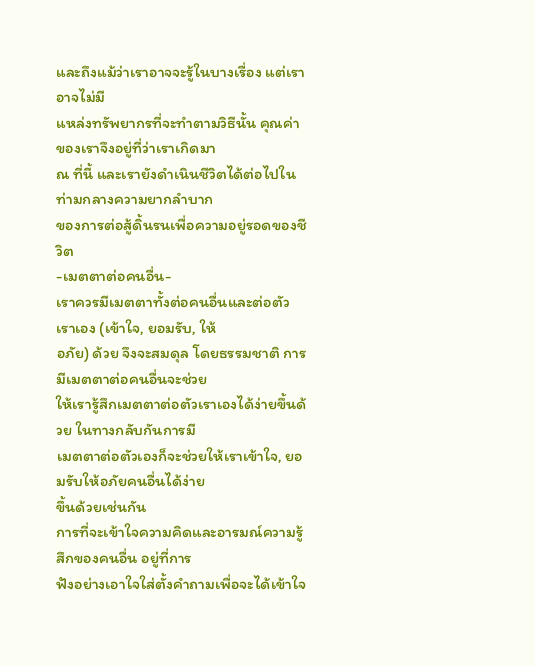และถึงแม้ว่าเราอาจจะรู้ในบางเรื่อง แต่เราอาจไม่มี
แหล่งทรัพยากรที่จะทำตามวิธีนั้น คุณค่าของเราจึงอยู่ที่ว่าเราเกิดมา
ณ ที่นี้ และเรายังดำเนินชีวิตได้ต่อไปในท่ามกลางความยากลำบาก
ของการต่อสู้ดิ้นรนเพื่อความอยู่รอดของชีวิต
-เมตตาต่อคนอื่น-
เราควรมีเมตตาทั้งต่อคนอื่นและต่อตัวเราเอง (เข้าใจ, ยอมรับ, ให้
อภัย) ด้วย จึงจะสมดุล โดยธรรมชาติ การมีเมตตาต่อคนอื่นจะช่วย
ให้เรารู้สึกเมตตาต่อตัวเราเองได้ง่ายขึ้นด้วย ในทางกลับกันการมี
เมตตาต่อตัวเองก็จะช่วยให้เราเข้าใจ, ยอมรับให้อภัยคนอื่นได้ง่าย
ขึ้นด้วยเช่นกัน
การที่จะเข้าใจความคิดและอารมณ์ความรู้สึกของคนอื่น อยู่ที่การ
ฟังอย่างเอาใจใส่ตั้งคำถามเพื่อจะได้เข้าใจ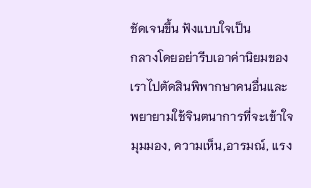ชัดเจนขึ้น ฟังแบบใจเป็น
กลางโดยอย่ารีบเอาค่านิยมของเราไปตัดสินพิพากษาคนอื่นและ
พยายามใช้จินตนาการที่จะเข้าใจมุมมอง, ความเห็น,อารมณ์, แรง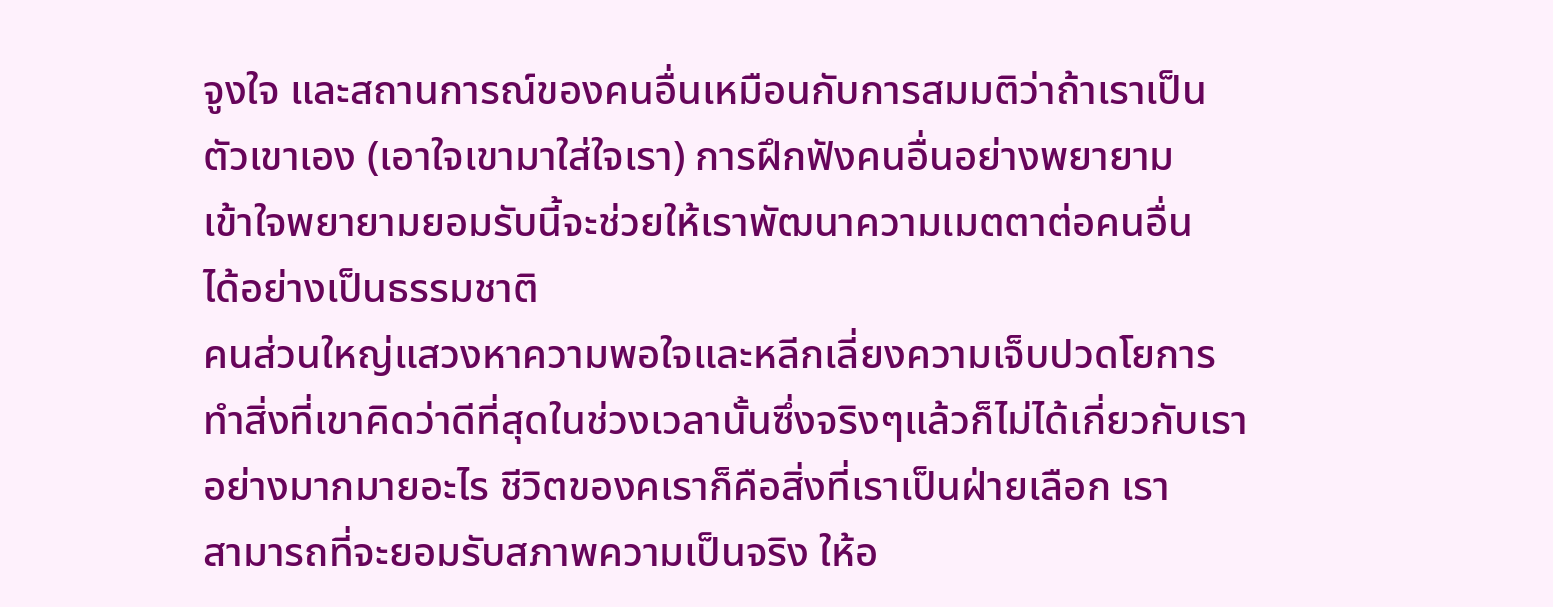จูงใจ และสถานการณ์ของคนอื่นเหมือนกับการสมมติว่าถ้าเราเป็น
ตัวเขาเอง (เอาใจเขามาใส่ใจเรา) การฝึกฟังคนอื่นอย่างพยายาม
เข้าใจพยายามยอมรับนี้จะช่วยให้เราพัฒนาความเมตตาต่อคนอื่น
ได้อย่างเป็นธรรมชาติ
คนส่วนใหญ่แสวงหาความพอใจและหลีกเลี่ยงความเจ็บปวดโยการ
ทําสิ่งที่เขาคิดว่าดีที่สุดในช่วงเวลานั้นซึ่งจริงๆแล้วก็ไม่ได้เกี่ยวกับเรา
อย่างมากมายอะไร ชีวิตของคเราก็คือสิ่งที่เราเป็นฝ่ายเลือก เรา
สามารถที่จะยอมรับสภาพความเป็นจริง ให้อ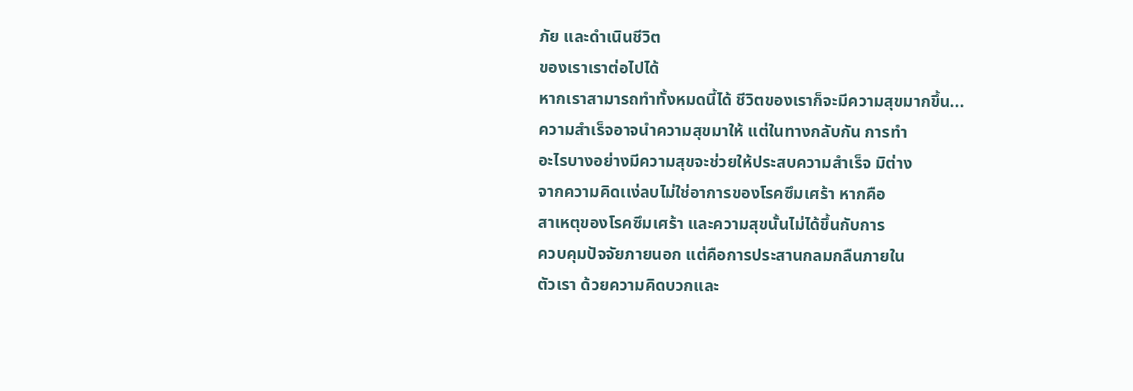ภัย และดำเนินชีวิต
ของเราเราต่อไปได้
หากเราสามารถทำทั้งหมดนี้ได้ ชีวิตของเราก็จะมีความสุขมากขึ้น...
ความสำเร็จอาจนำความสุขมาให้ แต่ในทางกลับกัน การทำ
อะไรบางอย่างมีความสุขจะช่วยให้ประสบความสำเร็จ มิต่าง
จากความคิดเเง่ลบไม่ใช่อาการของโรคซึมเศร้า หากคือ
สาเหตุของโรคซึมเศร้า และความสุขนั้นไม่ได้ขึ้นกับการ
ควบคุมปัจจัยภายนอก แต่คือการประสานกลมกลืนภายใน
ตัวเรา ด้วยความคิดบวกและ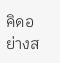คิดอย่างส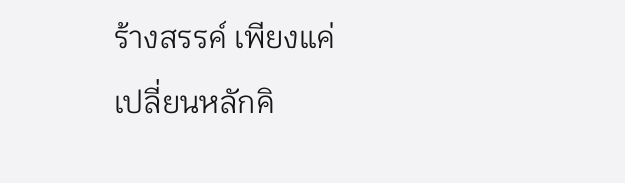ร้างสรรค์ เพียงแค่
เปลี่ยนหลักคิ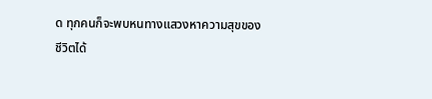ด ทุกคนก็จะพบหนทางแสวงหาความสุขของ
ชีวิตได้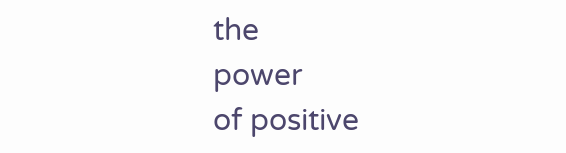the
power
of positive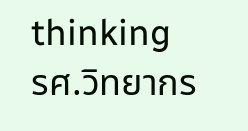thinking
รศ.วิทยากร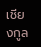เชียงกูล